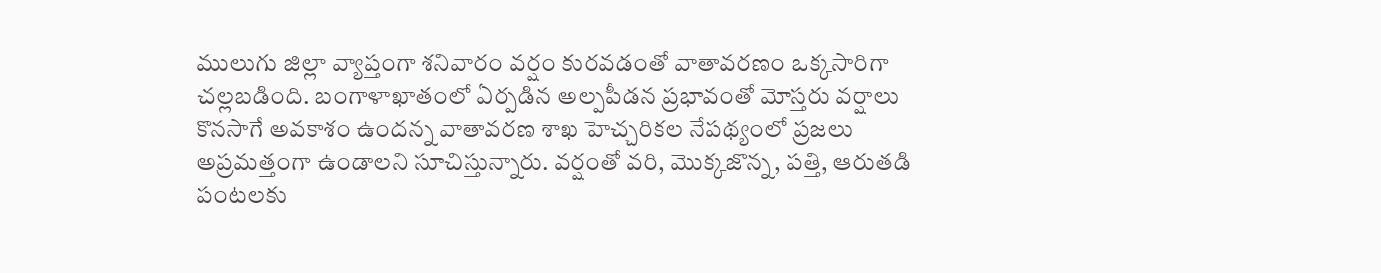ములుగు జిల్లా వ్యాప్తంగా శనివారం వర్షం కురవడంతో వాతావరణం ఒక్కసారిగా చల్లబడింది. బంగాళాఖాతంలో ఏర్పడిన అల్పపీడన ప్రభావంతో మోస్తరు వర్షాలు కొనసాగే అవకాశం ఉందన్న వాతావరణ శాఖ హెచ్చరికల నేపథ్యంలో ప్రజలు అప్రమత్తంగా ఉండాలని సూచిస్తున్నారు. వర్షంతో వరి, మొక్కజొన్న, పత్తి, ఆరుతడి పంటలకు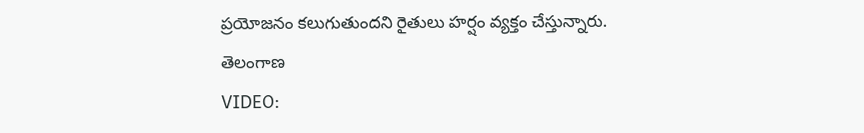ప్రయోజనం కలుగుతుందని రైతులు హర్షం వ్యక్తం చేస్తున్నారు.
తెలంగాణ
VIDEO: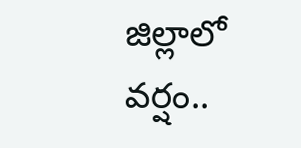జిల్లాలో వర్షం..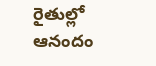రైతుల్లో ఆనందం